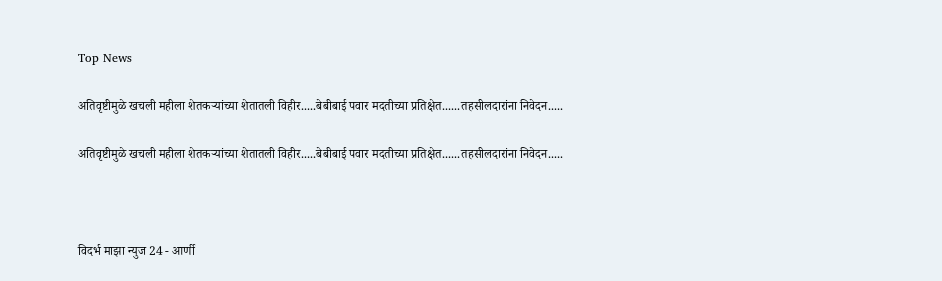Top News

अतिवृष्टीमुळे खचली महीला शेतकऱ्यांच्या शेतातली विहीर.....बेबीबाई पवार मदतीच्या प्रतिक्षेत......तहसीलदारांना निवेदन.....

अतिवृष्टीमुळे खचली महीला शेतकऱ्यांच्या शेतातली विहीर.....बेबीबाई पवार मदतीच्या प्रतिक्षेत......तहसीलदारांना निवेदन.....



विदर्भ माझा न्युज 24 - आर्णी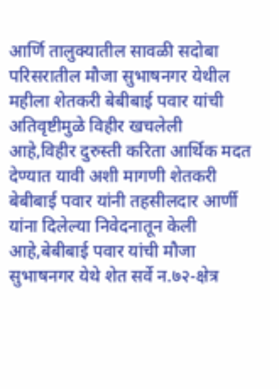आर्णि तालुक्यातील सावळी सदोबा परिसरातील मौजा सुभाषनगर येथील महीला शेतकरी बेबीबाई पवार यांची अतिवृष्टीमुळे विहीर खचलेली आहे,विहीर दुरुस्ती करिता आर्थिक मदत देण्यात यावी अशी मागणी शेतकरी बेबीबाई पवार यांनी तहसीलदार आर्णी यांना दिलेल्या निवेदनातून केली आहे,बेबीबाई पवार यांची मौजा सुभाषनगर येथे शेत सर्वे न.७२-क्षेत्र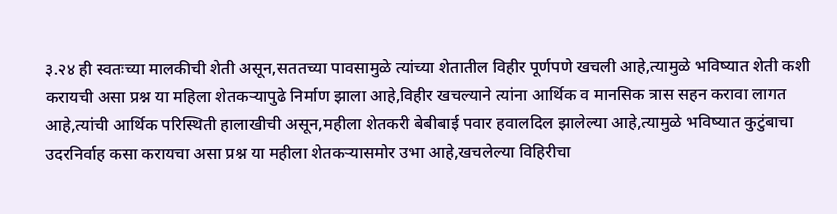३.२४ ही स्वतःच्या मालकीची शेती असून,सततच्या पावसामुळे त्यांच्या शेतातील विहीर पूर्णपणे खचली आहे,त्यामुळे भविष्यात शेती कशी करायची असा प्रश्न या महिला शेतकऱ्यापुढे निर्माण झाला आहे,विहीर खचल्याने त्यांना आर्थिक व मानसिक त्रास सहन करावा लागत आहे,त्यांची आर्थिक परिस्थिती हालाखीची असून,महीला शेतकरी बेबीबाई पवार हवालदिल झालेल्या आहे,त्यामुळे भविष्यात कुटुंबाचा उदरनिर्वाह कसा करायचा असा प्रश्न या महीला शेतकऱ्यासमोर उभा आहे,खचलेल्या विहिरीचा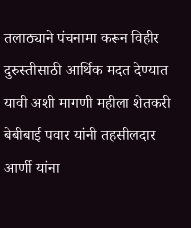तलाठ्याने पंचनामा करून विहीर दुरुस्तीसाठी आर्थिक मदत देण्यात यावी अशी मागणी महीला शेतकरी बेबीबाई पवार यांनी तहसीलदार आर्णी यांना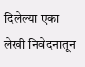दिलेल्या एका लेखी निवेदनातून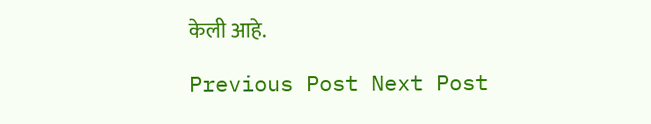केली आहे.

Previous Post Next Post